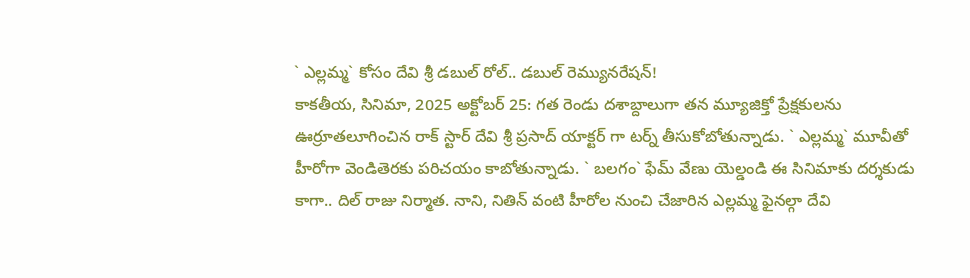` ఎల్లమ్మ` కోసం దేవి శ్రీ డబుల్ రోల్.. డబుల్ రెమ్యునరేషన్!
కాకతీయ, సినిమా, 2025 అక్టోబర్ 25: గత రెండు దశాబ్దాలుగా తన మ్యూజిక్తో ప్రేక్షకులను ఊర్రూతలూగించిన రాక్ స్టార్ దేవి శ్రీ ప్రసాద్ యాక్టర్ గా టర్న్ తీసుకోబోతున్నాడు. ` ఎల్లమ్మ` మూవీతో హీరోగా వెండితెరకు పరిచయం కాబోతున్నాడు. ` బలగం` ఫేమ్ వేణు యెల్డండి ఈ సినిమాకు దర్శకుడు కాగా.. దిల్ రాజు నిర్మాత. నాని, నితిన్ వంటి హీరోల నుంచి చేజారిన ఎల్లమ్మ ఫైనల్గా దేవి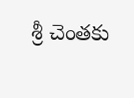శ్రీ చెంతకు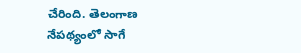చేరింది. తెలంగాణ నేపథ్యంలో సాగే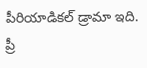పీరియాడికల్ డ్రామా ఇది. ప్రీ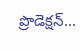ప్రొడెక్షన్...